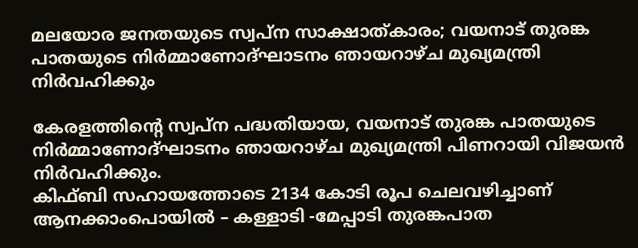മലയോര ജനതയുടെ സ്വപ്ന സാക്ഷാത്കാരം; വയനാട് തുരങ്ക പാതയുടെ നിർമ്മാണോദ്ഘാടനം ഞായറാഴ്ച മുഖ്യമന്ത്രി നിർവഹിക്കും

കേരളത്തിൻ്റെ സ്വപ്ന പദ്ധതിയായ, വയനാട് തുരങ്ക പാതയുടെ നിർമ്മാണോദ്ഘാടനം ഞായറാഴ്ച മുഖ്യമന്ത്രി പിണറായി വിജയൻ നിർവഹിക്കും.
കിഫ്ബി സഹായത്തോടെ 2134 കോടി രൂപ ചെലവഴിച്ചാണ് ആനക്കാംപൊയിൽ – കള്ളാടി -മേപ്പാടി തുരങ്കപാത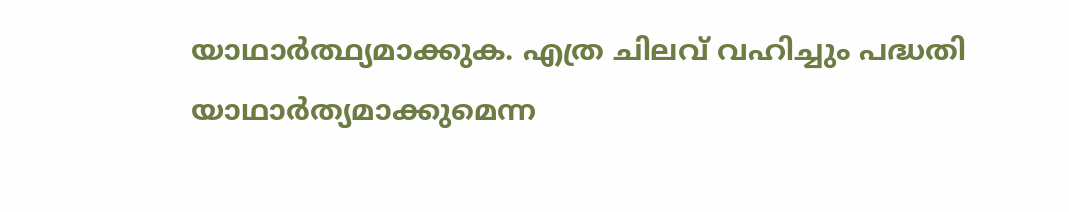യാഥാർത്ഥ്യമാക്കുക. എത്ര ചിലവ് വഹിച്ചും പദ്ധതി യാഥാർത്യമാക്കുമെന്ന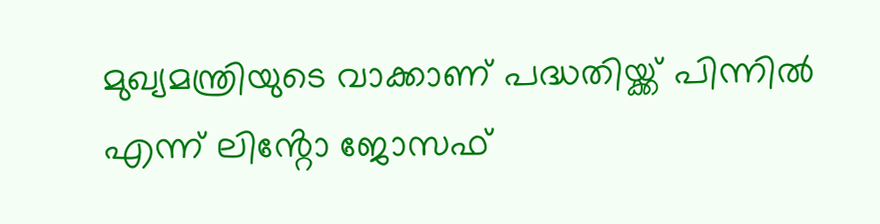മുഖ്യമന്ത്രിയുടെ വാക്കാണ് പദ്ധതിയ്ക്ക് പിന്നിൽ എന്ന് ലിൻ്റോ ജോസഫ്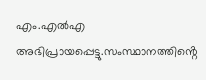എം.എൽഎ അഭിപ്രായപ്പെട്ടു.സംസ്ഥാനത്തിൻ്റെ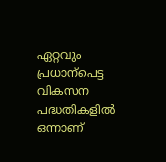ഏറ്റവും പ്രധാന്പെട്ട വികസന പദ്ധതികളിൽ ഒന്നാണ്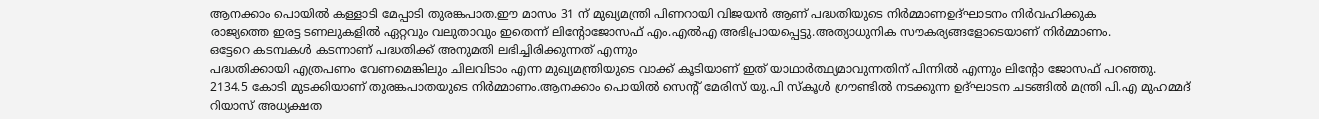ആനക്കാം പൊയിൽ കള്ളാടി മേപ്പാടി തുരങ്കപാത.ഈ മാസം 31 ന് മുഖ്യമന്ത്രി പിണറായി വിജയൻ ആണ് പദ്ധതിയുടെ നിർമ്മാണഉദ്ഘാടനം നിർവഹിക്കുക
രാജ്യത്തെ ഇരട്ട ടണലുകളിൽ ഏറ്റവും വലുതാവും ഇതെന്ന് ലിൻ്റോജോസഫ് എം.എൽഎ അഭിപ്രായപ്പെട്ടു.അത്യാധുനിക സൗകര്യങ്ങളോടെയാണ് നിർമ്മാണം.
ഒട്ടേറെ കടമ്പകൾ കടന്നാണ് പദ്ധതിക്ക് അനുമതി ലഭിച്ചിരിക്കുന്നത് എന്നും
പദ്ധതിക്കായി എത്രപണം വേണമെങ്കിലും ചിലവിടാം എന്ന മുഖ്യമന്ത്രിയുടെ വാക്ക് കൂടിയാണ് ഇത് യാഥാർത്ഥ്യമാവുന്നതിന് പിന്നിൽ എന്നും ലിൻ്റോ ജോസഫ് പറഞ്ഞു.
2134.5 കോടി മുടക്കിയാണ് തുരങ്കപാതയുടെ നിർമ്മാണം.ആനക്കാം പൊയിൽ സെൻ്റ് മേരിസ് യു.പി സ്കൂൾ ഗ്രൗണ്ടിൽ നടക്കുന്ന ഉദ്ഘാടന ചടങ്ങിൽ മന്ത്രി പി.എ മുഹമ്മദ് റിയാസ് അധ്യക്ഷത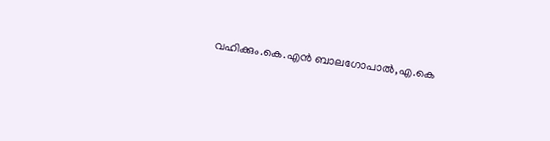വഹിക്കും.കെ.എൻ ബാലഗോപാൽ,എ.കെ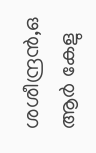ശശീന്ദ്രൻ,ഒ ആർ കേളു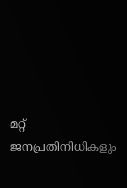മറ്റ് ജനപ്രതിനിധികളും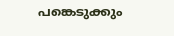പങ്കെടുക്കും